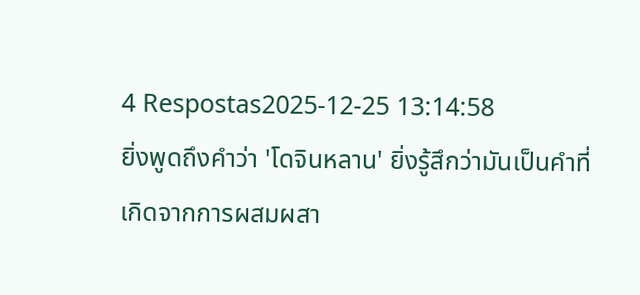4 Respostas2025-12-25 13:14:58
ยิ่งพูดถึงคำว่า 'โดจินหลาน' ยิ่งรู้สึกว่ามันเป็นคำที่เกิดจากการผสมผสา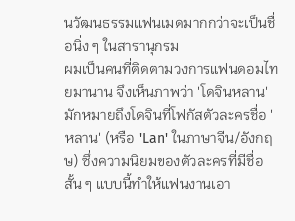นวัฒนธรรมแฟนเมดมากกว่าจะเป็นชื่อนิ่ง ๆ ในสารานุกรม
ผมเป็นคนที่ติดตามวงการแฟนดอมไทยมานาน จึงเห็นภาพว่า 'โดจินหลาน' มักหมายถึงโดจินที่โฟกัสตัวละครชื่อ 'หลาน' (หรือ 'Lan' ในภาษาจีน/อังกฤษ) ซึ่งความนิยมของตัวละครที่มีชื่อสั้น ๆ แบบนี้ทำให้แฟนงานเอา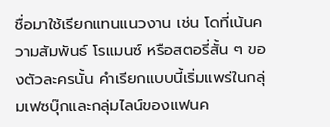ชื่อมาใช้เรียกแทนแนวงาน เช่น โดที่เน้นความสัมพันธ์ โรแมนซ์ หรือสตอรี่สั้น ๆ ของตัวละครนั้น คำเรียกแบบนี้เริ่มแพร่ในกลุ่มเฟซบุ๊กและกลุ่มไลน์ของแฟนค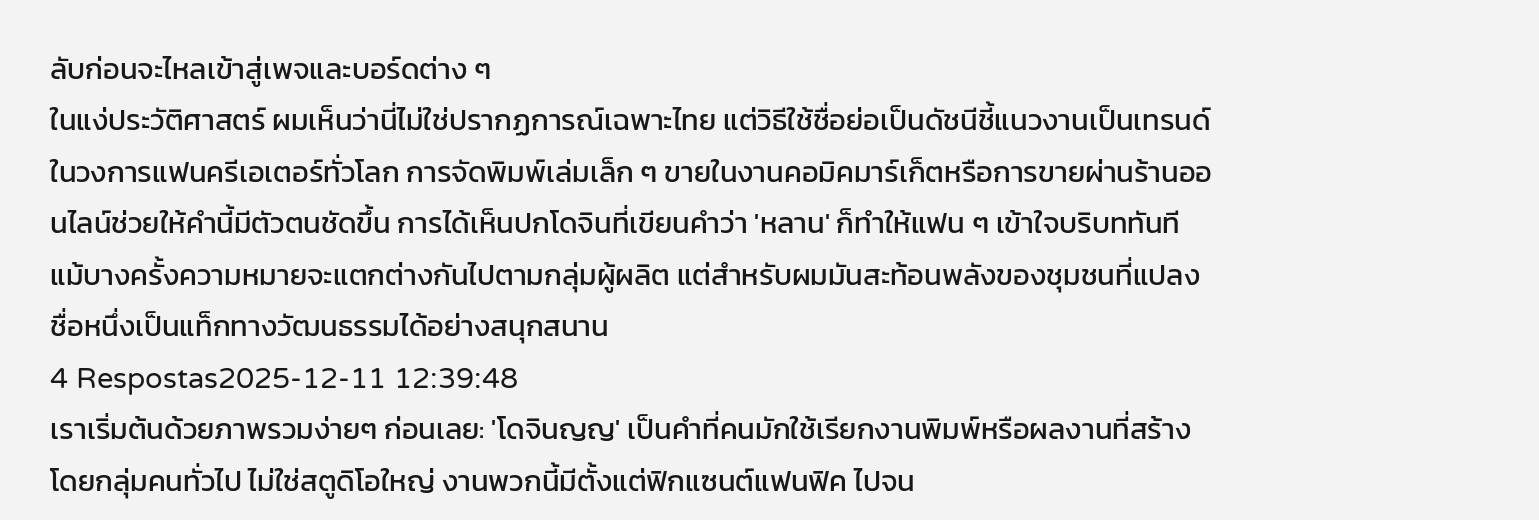ลับก่อนจะไหลเข้าสู่เพจและบอร์ดต่าง ๆ
ในแง่ประวัติศาสตร์ ผมเห็นว่านี่ไม่ใช่ปรากฏการณ์เฉพาะไทย แต่วิธีใช้ชื่อย่อเป็นดัชนีชี้แนวงานเป็นเทรนด์ในวงการแฟนครีเอเตอร์ทั่วโลก การจัดพิมพ์เล่มเล็ก ๆ ขายในงานคอมิคมาร์เก็ตหรือการขายผ่านร้านออนไลน์ช่วยให้คำนี้มีตัวตนชัดขึ้น การได้เห็นปกโดจินที่เขียนคำว่า 'หลาน' ก็ทำให้แฟน ๆ เข้าใจบริบททันที แม้บางครั้งความหมายจะแตกต่างกันไปตามกลุ่มผู้ผลิต แต่สำหรับผมมันสะท้อนพลังของชุมชนที่แปลงชื่อหนึ่งเป็นแท็กทางวัฒนธรรมได้อย่างสนุกสนาน
4 Respostas2025-12-11 12:39:48
เราเริ่มต้นด้วยภาพรวมง่ายๆ ก่อนเลย: 'โดจินญญ' เป็นคำที่คนมักใช้เรียกงานพิมพ์หรือผลงานที่สร้างโดยกลุ่มคนทั่วไป ไม่ใช่สตูดิโอใหญ่ งานพวกนี้มีตั้งแต่ฟิกแซนต์แฟนฟิค ไปจน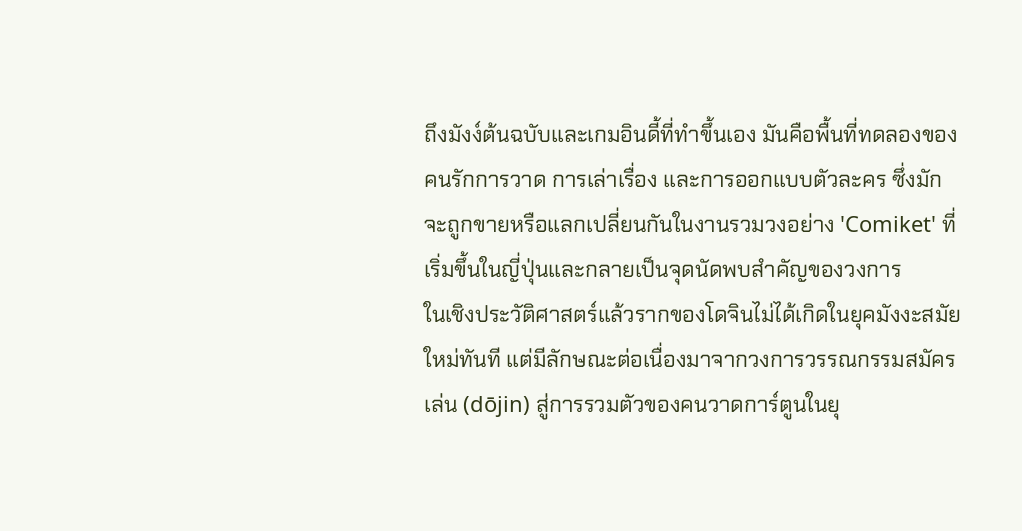ถึงมังง์ต้นฉบับและเกมอินดี้ที่ทำขึ้นเอง มันคือพื้นที่ทดลองของคนรักการวาด การเล่าเรื่อง และการออกแบบตัวละคร ซึ่งมักจะถูกขายหรือแลกเปลี่ยนกันในงานรวมวงอย่าง 'Comiket' ที่เริ่มขึ้นในญี่ปุ่นและกลายเป็นจุดนัดพบสำคัญของวงการ
ในเชิงประวัติศาสตร์แล้วรากของโดจินไม่ได้เกิดในยุคมังงะสมัยใหม่ทันที แต่มีลักษณะต่อเนื่องมาจากวงการวรรณกรรมสมัครเล่น (dōjin) สู่การรวมตัวของคนวาดการ์ตูนในยุ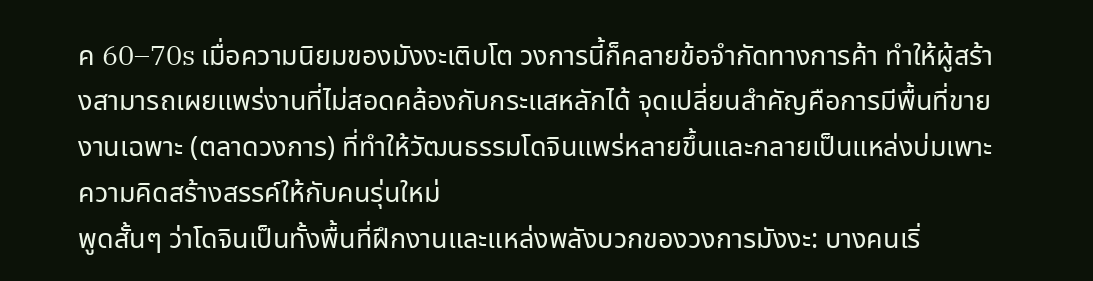ค 60–70s เมื่อความนิยมของมังงะเติบโต วงการนี้ก็คลายข้อจำกัดทางการค้า ทำให้ผู้สร้างสามารถเผยแพร่งานที่ไม่สอดคล้องกับกระแสหลักได้ จุดเปลี่ยนสำคัญคือการมีพื้นที่ขายงานเฉพาะ (ตลาดวงการ) ที่ทำให้วัฒนธรรมโดจินแพร่หลายขึ้นและกลายเป็นแหล่งบ่มเพาะความคิดสร้างสรรค์ให้กับคนรุ่นใหม่
พูดสั้นๆ ว่าโดจินเป็นทั้งพื้นที่ฝึกงานและแหล่งพลังบวกของวงการมังงะ: บางคนเริ่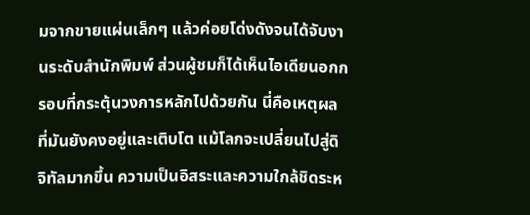มจากขายแผ่นเล็กๆ แล้วค่อยโด่งดังจนได้จับงานระดับสำนักพิมพ์ ส่วนผู้ชมก็ได้เห็นไอเดียนอกกรอบที่กระตุ้นวงการหลักไปด้วยกัน นี่คือเหตุผลที่มันยังคงอยู่และเติบโต แม้โลกจะเปลี่ยนไปสู่ดิจิทัลมากขึ้น ความเป็นอิสระและความใกล้ชิดระห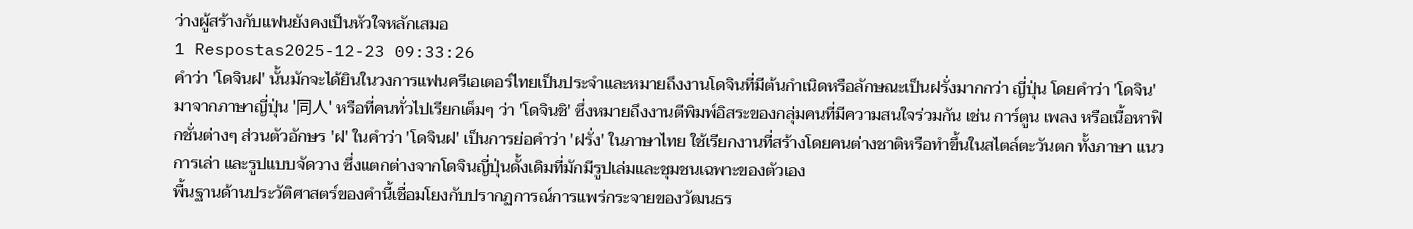ว่างผู้สร้างกับแฟนยังคงเป็นหัวใจหลักเสมอ
1 Respostas2025-12-23 09:33:26
คำว่า 'โดจินฝ' นั้นมักจะได้ยินในวงการแฟนครีเอเตอร์ไทยเป็นประจำและหมายถึงงานโดจินที่มีต้นกำเนิดหรือลักษณะเป็นฝรั่งมากกว่า ญี่ปุ่น โดยคำว่า 'โดจิน' มาจากภาษาญี่ปุ่น '同人' หรือที่คนทั่วไปเรียกเต็มๆ ว่า 'โดจินชิ' ซึ่งหมายถึงงานตีพิมพ์อิสระของกลุ่มคนที่มีความสนใจร่วมกัน เช่น การ์ตูน เพลง หรือเนื้อหาฟิกชั่นต่างๆ ส่วนตัวอักษร 'ฝ' ในคำว่า 'โดจินฝ' เป็นการย่อคำว่า 'ฝรั่ง' ในภาษาไทย ใช้เรียกงานที่สร้างโดยคนต่างชาติหรือทำขึ้นในสไตล์ตะวันตก ทั้งภาษา แนวการเล่า และรูปแบบจัดวาง ซึ่งแตกต่างจากโดจินญี่ปุ่นดั้งเดิมที่มักมีรูปเล่มและชุมชนเฉพาะของตัวเอง
พื้นฐานด้านประวัติศาสตร์ของคำนี้เชื่อมโยงกับปรากฏการณ์การแพร่กระจายของวัฒนธร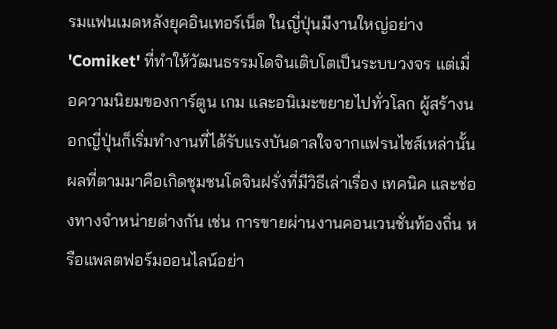รมแฟนเมดหลังยุคอินเทอร์เน็ต ในญี่ปุ่นมีงานใหญ่อย่าง 'Comiket' ที่ทำให้วัฒนธรรมโดจินเติบโตเป็นระบบวงจร แต่เมื่อความนิยมของการ์ตูน เกม และอนิเมะขยายไปทั่วโลก ผู้สร้างนอกญี่ปุ่นก็เริ่มทำงานที่ได้รับแรงบันดาลใจจากแฟรนไชส์เหล่านั้น ผลที่ตามมาคือเกิดชุมชนโดจินฝรั่งที่มีวิธีเล่าเรื่อง เทคนิค และช่องทางจำหน่ายต่างกัน เช่น การขายผ่านงานคอนเวนชั่นท้องถิ่น หรือแพลตฟอร์มออนไลน์อย่า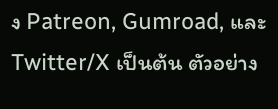ง Patreon, Gumroad, และ Twitter/X เป็นต้น ตัวอย่าง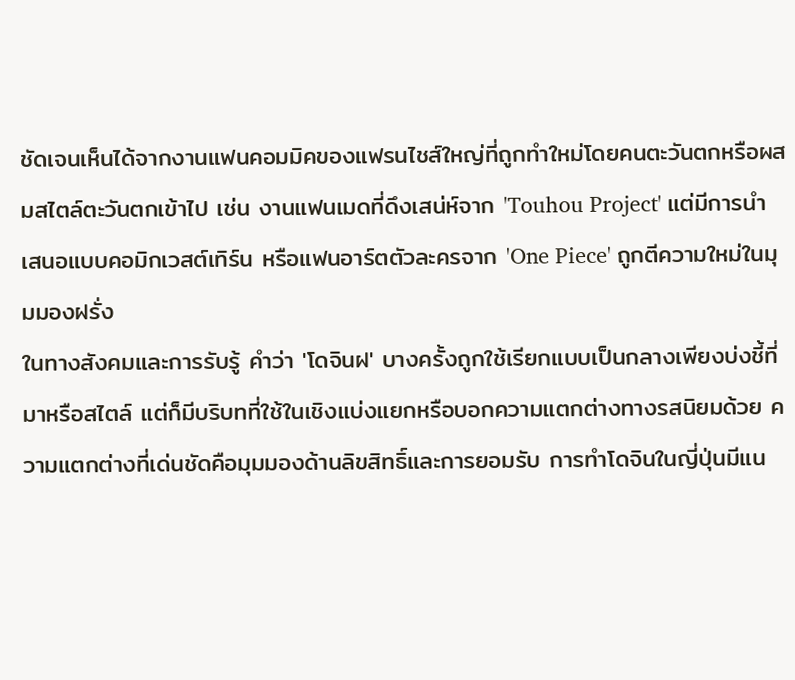ชัดเจนเห็นได้จากงานแฟนคอมมิคของแฟรนไชส์ใหญ่ที่ถูกทำใหม่โดยคนตะวันตกหรือผสมสไตล์ตะวันตกเข้าไป เช่น งานแฟนเมดที่ดึงเสน่ห์จาก 'Touhou Project' แต่มีการนำเสนอแบบคอมิกเวสต์เทิร์น หรือแฟนอาร์ตตัวละครจาก 'One Piece' ถูกตีความใหม่ในมุมมองฝรั่ง
ในทางสังคมและการรับรู้ คำว่า 'โดจินฝ' บางครั้งถูกใช้เรียกแบบเป็นกลางเพียงบ่งชี้ที่มาหรือสไตล์ แต่ก็มีบริบทที่ใช้ในเชิงแบ่งแยกหรือบอกความแตกต่างทางรสนิยมด้วย ความแตกต่างที่เด่นชัดคือมุมมองด้านลิขสิทธิ์และการยอมรับ การทำโดจินในญี่ปุ่นมีแน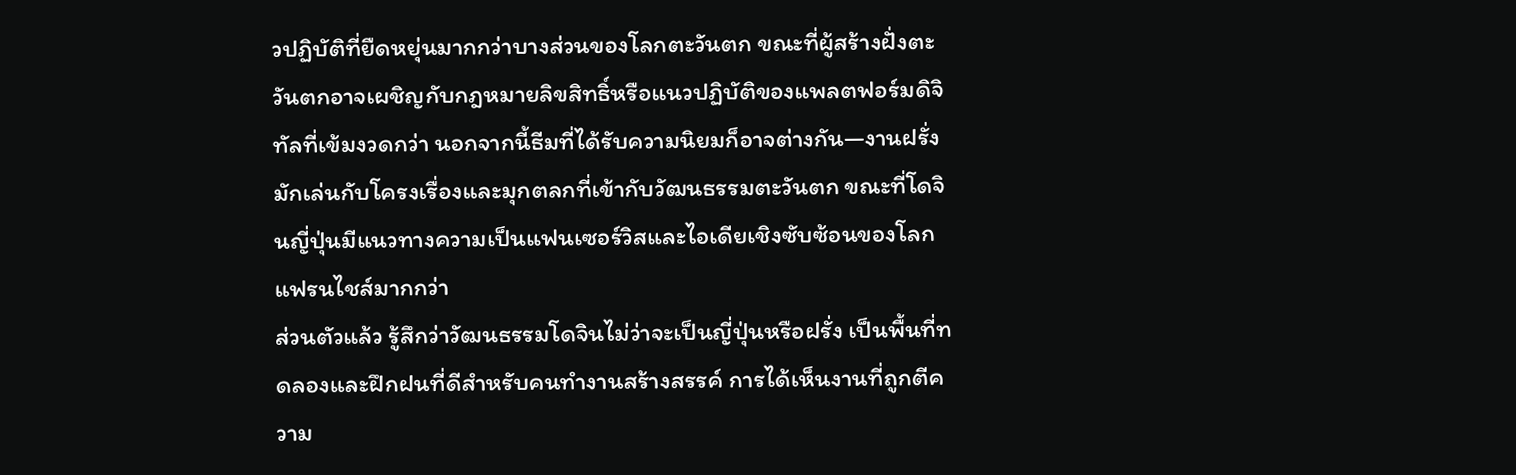วปฏิบัติที่ยืดหยุ่นมากกว่าบางส่วนของโลกตะวันตก ขณะที่ผู้สร้างฝั่งตะวันตกอาจเผชิญกับกฎหมายลิขสิทธิ์หรือแนวปฏิบัติของแพลตฟอร์มดิจิทัลที่เข้มงวดกว่า นอกจากนี้ธีมที่ได้รับความนิยมก็อาจต่างกัน—งานฝรั่งมักเล่นกับโครงเรื่องและมุกตลกที่เข้ากับวัฒนธรรมตะวันตก ขณะที่โดจินญี่ปุ่นมีแนวทางความเป็นแฟนเซอร์วิสและไอเดียเชิงซับซ้อนของโลกแฟรนไชส์มากกว่า
ส่วนตัวแล้ว รู้สึกว่าวัฒนธรรมโดจินไม่ว่าจะเป็นญี่ปุ่นหรือฝรั่ง เป็นพื้นที่ทดลองและฝึกฝนที่ดีสำหรับคนทำงานสร้างสรรค์ การได้เห็นงานที่ถูกตีความ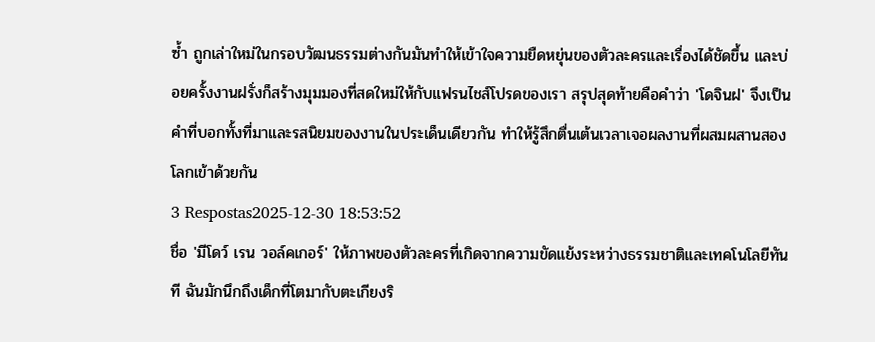ซ้ำ ถูกเล่าใหม่ในกรอบวัฒนธรรมต่างกันมันทำให้เข้าใจความยืดหยุ่นของตัวละครและเรื่องได้ชัดขึ้น และบ่อยครั้งงานฝรั่งก็สร้างมุมมองที่สดใหม่ให้กับแฟรนไชส์โปรดของเรา สรุปสุดท้ายคือคำว่า 'โดจินฝ' จึงเป็นคำที่บอกทั้งที่มาและรสนิยมของงานในประเด็นเดียวกัน ทำให้รู้สึกตื่นเต้นเวลาเจอผลงานที่ผสมผสานสองโลกเข้าด้วยกัน
3 Respostas2025-12-30 18:53:52
ชื่อ 'มีโดว์ เรน วอล์คเกอร์' ให้ภาพของตัวละครที่เกิดจากความขัดแย้งระหว่างธรรมชาติและเทคโนโลยีทันที ฉันมักนึกถึงเด็กที่โตมากับตะเกียงริ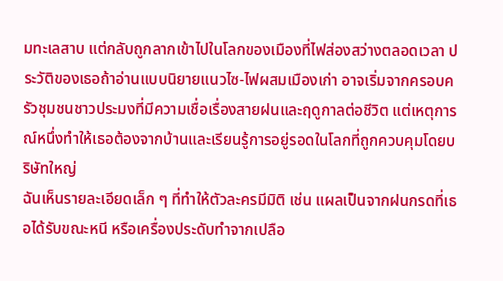มทะเลสาบ แต่กลับถูกลากเข้าไปในโลกของเมืองที่ไฟส่องสว่างตลอดเวลา ประวัติของเธอถ้าอ่านแบบนิยายแนวไซ-ไฟผสมเมืองเก่า อาจเริ่มจากครอบครัวชุมชนชาวประมงที่มีความเชื่อเรื่องสายฝนและฤดูกาลต่อชีวิต แต่เหตุการณ์หนึ่งทำให้เธอต้องจากบ้านและเรียนรู้การอยู่รอดในโลกที่ถูกควบคุมโดยบริษัทใหญ่
ฉันเห็นรายละเอียดเล็ก ๆ ที่ทำให้ตัวละครมีมิติ เช่น แผลเป็นจากฝนกรดที่เธอได้รับขณะหนี หรือเครื่องประดับทำจากเปลือ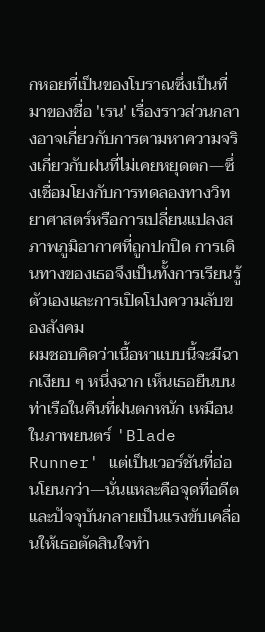กหอยที่เป็นของโบราณซึ่งเป็นที่มาของชื่อ 'เรน' เรื่องราวส่วนกลางอาจเกี่ยวกับการตามหาความจริงเกี่ยวกับฝนที่ไม่เคยหยุดตก—ซึ่งเชื่อมโยงกับการทดลองทางวิทยาศาสตร์หรือการเปลี่ยนแปลงสภาพภูมิอากาศที่ถูกปกปิด การเดินทางของเธอจึงเป็นทั้งการเรียนรู้ตัวเองและการเปิดโปงความลับของสังคม
ผมชอบคิดว่าเนื้อหาแบบนี้จะมีฉากเงียบ ๆ หนึ่งฉาก เห็นเธอยืนบนท่าเรือในคืนที่ฝนตกหนัก เหมือนในภาพยนตร์ 'Blade Runner' แต่เป็นเวอร์ชันที่อ่อนโยนกว่า—นั่นแหละคือจุดที่อดีตและปัจจุบันกลายเป็นแรงขับเคลื่อนให้เธอตัดสินใจทำ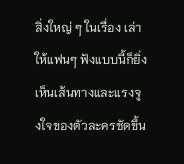สิ่งใหญ่ ๆ ในเรื่อง เล่าให้แฟนๆ ฟังแบบนี้ก็ยิ่งเห็นเส้นทางและแรงจูงใจของตัวละครชัดขึ้น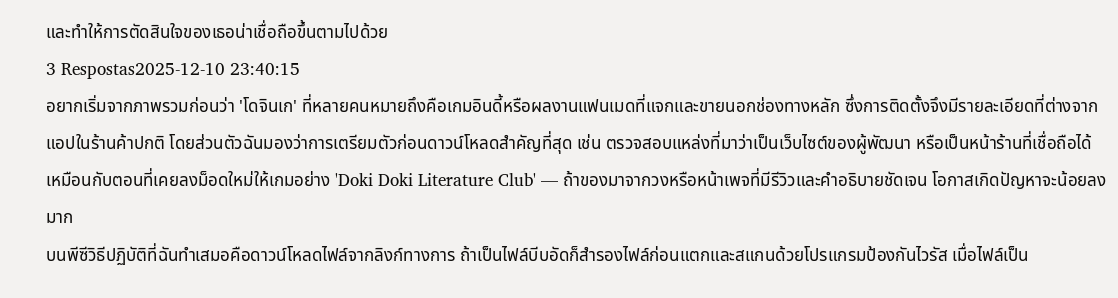และทำให้การตัดสินใจของเธอน่าเชื่อถือขึ้นตามไปด้วย
3 Respostas2025-12-10 23:40:15
อยากเริ่มจากภาพรวมก่อนว่า 'โดจินเก' ที่หลายคนหมายถึงคือเกมอินดี้หรือผลงานแฟนเมดที่แจกและขายนอกช่องทางหลัก ซึ่งการติดตั้งจึงมีรายละเอียดที่ต่างจากแอปในร้านค้าปกติ โดยส่วนตัวฉันมองว่าการเตรียมตัวก่อนดาวน์โหลดสำคัญที่สุด เช่น ตรวจสอบแหล่งที่มาว่าเป็นเว็บไซต์ของผู้พัฒนา หรือเป็นหน้าร้านที่เชื่อถือได้ เหมือนกับตอนที่เคยลงม็อดใหม่ให้เกมอย่าง 'Doki Doki Literature Club' — ถ้าของมาจากวงหรือหน้าเพจที่มีรีวิวและคำอธิบายชัดเจน โอกาสเกิดปัญหาจะน้อยลงมาก
บนพีซีวิธีปฏิบัติที่ฉันทำเสมอคือดาวน์โหลดไฟล์จากลิงก์ทางการ ถ้าเป็นไฟล์บีบอัดก็สำรองไฟล์ก่อนแตกและสแกนด้วยโปรแกรมป้องกันไวรัส เมื่อไฟล์เป็น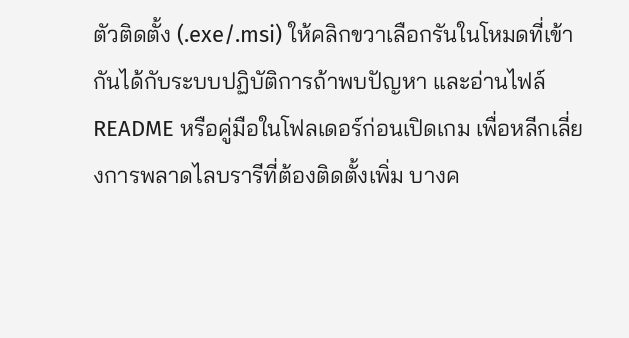ตัวติดตั้ง (.exe/.msi) ให้คลิกขวาเลือกรันในโหมดที่เข้ากันได้กับระบบปฏิบัติการถ้าพบปัญหา และอ่านไฟล์ README หรือคู่มือในโฟลเดอร์ก่อนเปิดเกม เพื่อหลีกเลี่ยงการพลาดไลบรารีที่ต้องติดตั้งเพิ่ม บางค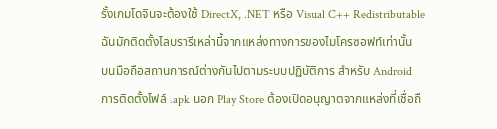รั้งเกมโดจินจะต้องใช้ DirectX, .NET หรือ Visual C++ Redistributable ฉันมักติดตั้งไลบรารีเหล่านี้จากแหล่งทางการของไมโครซอฟท์เท่านั้น
บนมือถือสถานการณ์ต่างกันไปตามระบบปฏิบัติการ สำหรับ Android การติดตั้งไฟล์ .apk นอก Play Store ต้องเปิดอนุญาตจากแหล่งที่เชื่อถื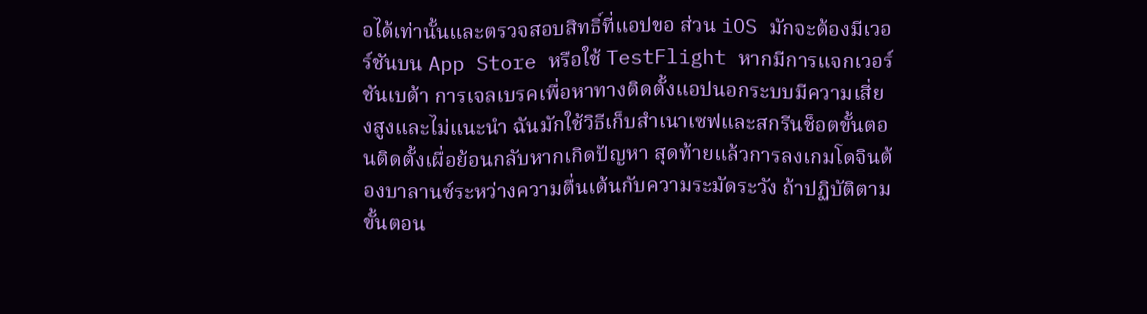อได้เท่านั้นและตรวจสอบสิทธิ์ที่แอปขอ ส่วน iOS มักจะต้องมีเวอร์ชันบน App Store หรือใช้ TestFlight หากมีการแจกเวอร์ชันเบต้า การเจลเบรคเพื่อหาทางติดตั้งแอปนอกระบบมีความเสี่ยงสูงและไม่แนะนำ ฉันมักใช้วิธีเก็บสำเนาเซฟและสกรีนช็อตขั้นตอนติดตั้งเผื่อย้อนกลับหากเกิดปัญหา สุดท้ายแล้วการลงเกมโดจินต้องบาลานซ์ระหว่างความตื่นเต้นกับความระมัดระวัง ถ้าปฏิบัติตามขั้นตอน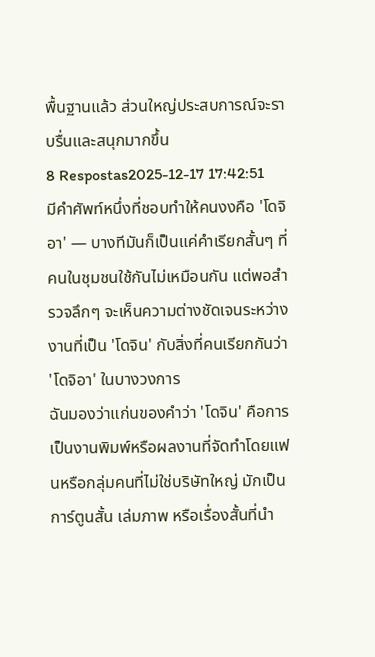พื้นฐานแล้ว ส่วนใหญ่ประสบการณ์จะราบรื่นและสนุกมากขึ้น
8 Respostas2025-12-17 17:42:51
มีคำศัพท์หนึ่งที่ชอบทำให้คนงงคือ 'โดจิอา' — บางทีมันก็เป็นแค่คำเรียกสั้นๆ ที่คนในชุมชนใช้กันไม่เหมือนกัน แต่พอสำรวจลึกๆ จะเห็นความต่างชัดเจนระหว่างงานที่เป็น 'โดจิน' กับสิ่งที่คนเรียกกันว่า 'โดจิอา' ในบางวงการ
ฉันมองว่าแก่นของคำว่า 'โดจิน' คือการเป็นงานพิมพ์หรือผลงานที่จัดทำโดยแฟนหรือกลุ่มคนที่ไม่ใช่บริษัทใหญ่ มักเป็นการ์ตูนสั้น เล่มภาพ หรือเรื่องสั้นที่นำ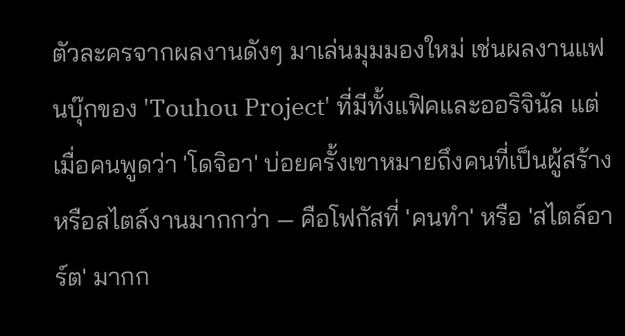ตัวละครจากผลงานดังๆ มาเล่นมุมมองใหม่ เช่นผลงานแฟนบุ๊กของ 'Touhou Project' ที่มีทั้งแฟิคและออริจินัล แต่เมื่อคนพูดว่า 'โดจิอา' บ่อยครั้งเขาหมายถึงคนที่เป็นผู้สร้างหรือสไตล์งานมากกว่า — คือโฟกัสที่ 'คนทำ' หรือ 'สไตล์อาร์ต' มากก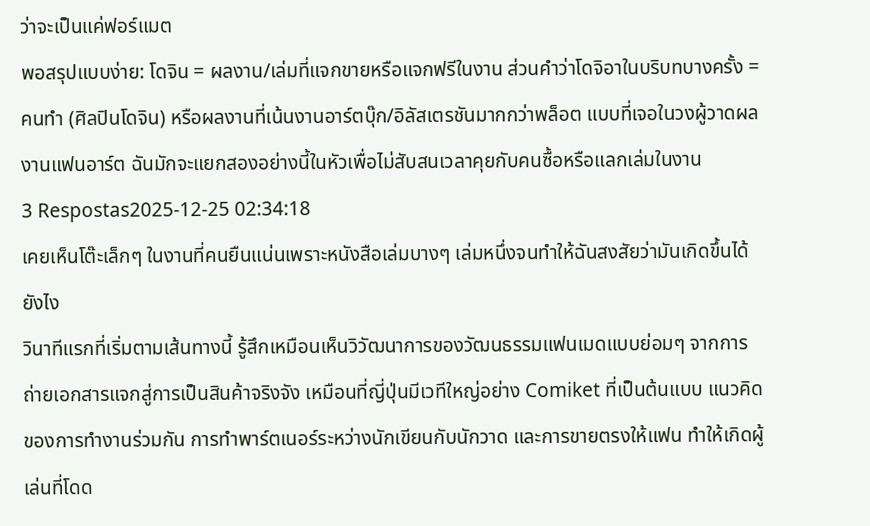ว่าจะเป็นแค่ฟอร์แมต
พอสรุปแบบง่าย: โดจิน = ผลงาน/เล่มที่แจกขายหรือแจกฟรีในงาน ส่วนคำว่าโดจิอาในบริบทบางครั้ง = คนทำ (ศิลปินโดจิน) หรือผลงานที่เน้นงานอาร์ตบุ๊ก/อิลัสเตรชันมากกว่าพล็อต แบบที่เจอในวงผู้วาดผลงานแฟนอาร์ต ฉันมักจะแยกสองอย่างนี้ในหัวเพื่อไม่สับสนเวลาคุยกับคนซื้อหรือแลกเล่มในงาน
3 Respostas2025-12-25 02:34:18
เคยเห็นโต๊ะเล็กๆ ในงานที่คนยืนแน่นเพราะหนังสือเล่มบางๆ เล่มหนึ่งจนทำให้ฉันสงสัยว่ามันเกิดขึ้นได้ยังไง
วินาทีแรกที่เริ่มตามเส้นทางนี้ รู้สึกเหมือนเห็นวิวัฒนาการของวัฒนธรรมแฟนเมดแบบย่อมๆ จากการถ่ายเอกสารแจกสู่การเป็นสินค้าจริงจัง เหมือนที่ญี่ปุ่นมีเวทีใหญ่อย่าง Comiket ที่เป็นต้นแบบ แนวคิดของการทำงานร่วมกัน การทำพาร์ตเนอร์ระหว่างนักเขียนกับนักวาด และการขายตรงให้แฟน ทำให้เกิดผู้เล่นที่โดด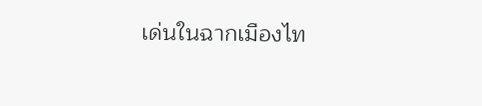เด่นในฉากเมืองไท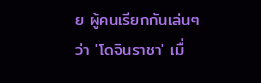ย ผู้คนเรียกกันเล่นๆ ว่า 'โดจินราชา' เมื่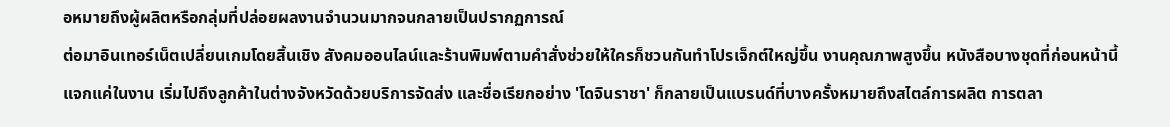อหมายถึงผู้ผลิตหรือกลุ่มที่ปล่อยผลงานจำนวนมากจนกลายเป็นปรากฏการณ์
ต่อมาอินเทอร์เน็ตเปลี่ยนเกมโดยสิ้นเชิง สังคมออนไลน์และร้านพิมพ์ตามคำสั่งช่วยให้ใครก็ชวนกันทำโปรเจ็กต์ใหญ่ขึ้น งานคุณภาพสูงขึ้น หนังสือบางชุดที่ก่อนหน้านี้แจกแค่ในงาน เริ่มไปถึงลูกค้าในต่างจังหวัดด้วยบริการจัดส่ง และชื่อเรียกอย่าง 'โดจินราชา' ก็กลายเป็นแบรนด์ที่บางครั้งหมายถึงสไตล์การผลิต การตลา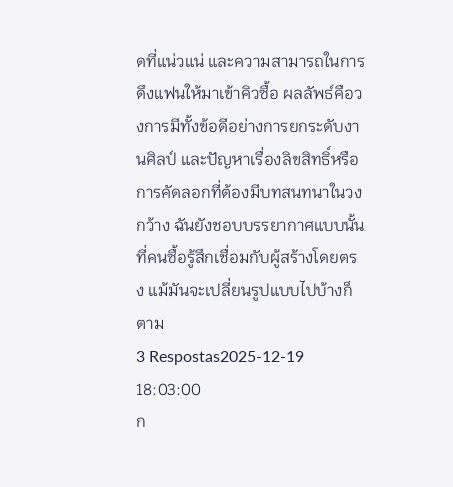ดที่แน่วแน่ และความสามารถในการดึงแฟนให้มาเข้าคิวซื้อ ผลลัพธ์คือวงการมีทั้งข้อดีอย่างการยกระดับงานศิลป์ และปัญหาเรื่องลิขสิทธิ์หรือการคัดลอกที่ต้องมีบทสนทนาในวงกว้าง ฉันยังชอบบรรยากาศแบบนั้นที่คนซื้อรู้สึกเชื่อมกับผู้สร้างโดยตรง แม้มันจะเปลี่ยนรูปแบบไปบ้างก็ตาม
3 Respostas2025-12-19 18:03:00
ก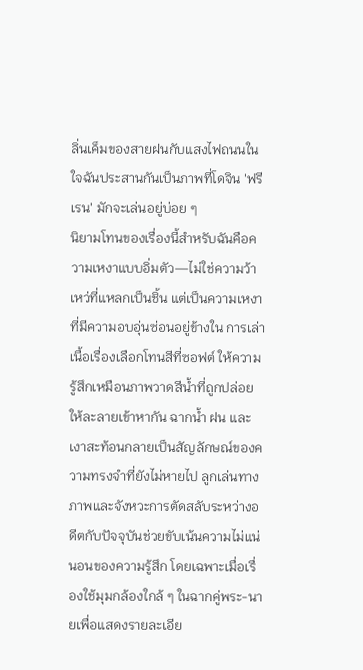ลิ่นเค็มของสายฝนกับแสงไฟถนนในใจฉันประสานกันเป็นภาพที่โดจิน 'ฟรีเรน' มักจะเล่นอยู่บ่อย ๆ
นิยามโทนของเรื่องนี้สำหรับฉันคือความเหงาแบบอิ่มตัว—ไม่ใช่ความว้าเหว่ที่แหลกเป็นชิ้น แต่เป็นความเหงาที่มีความอบอุ่นซ่อนอยู่ข้างใน การเล่าเนื้อเรื่องเลือกโทนสีที่ซอฟต์ ให้ความรู้สึกเหมือนภาพวาดสีน้ำที่ถูกปล่อยให้ละลายเข้าหากัน ฉากน้ำ ฝน และเงาสะท้อนกลายเป็นสัญลักษณ์ของความทรงจำที่ยังไม่หายไป ลูกเล่นทางภาพและจังหวะการตัดสลับระหว่างอดีตกับปัจจุบันช่วยขับเน้นความไม่แน่นอนของความรู้สึก โดยเฉพาะเมื่อเรื่องใช้มุมกล้องใกล้ ๆ ในฉากคู่พระ-นายเพื่อแสดงรายละเอีย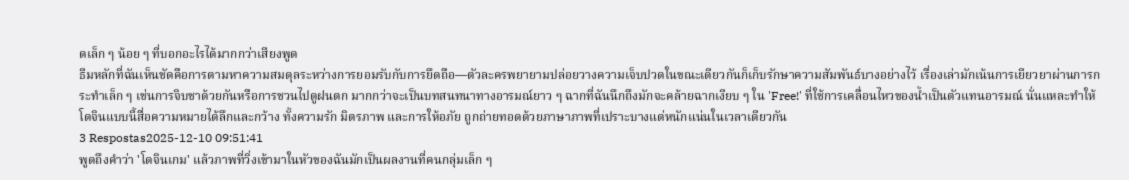ดเล็ก ๆ น้อย ๆ ที่บอกอะไรได้มากกว่าเสียงพูด
ธีมหลักที่ฉันเห็นชัดคือการตามหาความสมดุลระหว่างการยอมรับกับการยึดถือ—ตัวละครพยายามปล่อยวางความเจ็บปวดในขณะเดียวกันก็เก็บรักษาความสัมพันธ์บางอย่างไว้ เรื่องเล่ามักเน้นการเยียวยาผ่านการกระทำเล็ก ๆ เช่นการจิบชาด้วยกันหรือการชวนไปดูฝนตก มากกว่าจะเป็นบทสนทนาทางอารมณ์ยาว ๆ ฉากที่ฉันนึกถึงมักจะคล้ายฉากเงียบ ๆ ใน 'Free!' ที่ใช้การเคลื่อนไหวของน้ำเป็นตัวแทนอารมณ์ นั่นแหละทำให้โดจินแบบนี้สื่อความหมายได้ลึกและกว้าง ทั้งความรัก มิตรภาพ และการให้อภัย ถูกถ่ายทอดด้วยภาษาภาพที่เปราะบางแต่หนักแน่นในเวลาเดียวกัน
3 Respostas2025-12-10 09:51:41
พูดถึงคำว่า 'โดจินเกม' แล้วภาพที่วิ่งเข้ามาในหัวของฉันมักเป็นผลงานที่คนกลุ่มเล็ก ๆ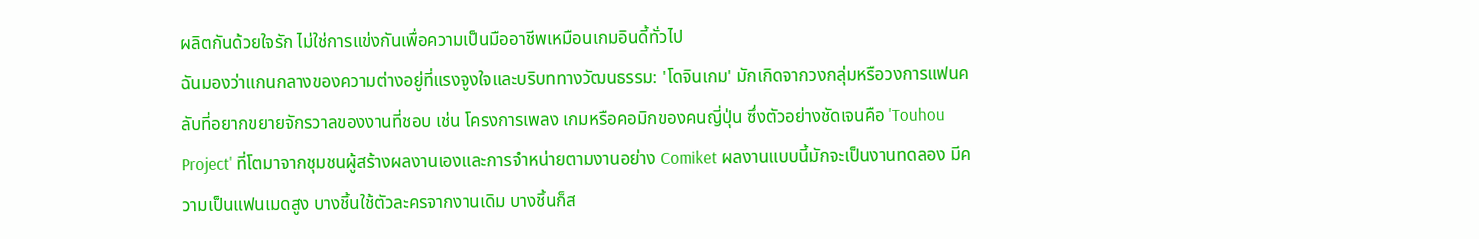ผลิตกันด้วยใจรัก ไม่ใช่การแข่งกันเพื่อความเป็นมืออาชีพเหมือนเกมอินดี้ทั่วไป
ฉันมองว่าแกนกลางของความต่างอยู่ที่แรงจูงใจและบริบททางวัฒนธรรม: 'โดจินเกม' มักเกิดจากวงกลุ่มหรือวงการแฟนคลับที่อยากขยายจักรวาลของงานที่ชอบ เช่น โครงการเพลง เกมหรือคอมิกของคนญี่ปุ่น ซึ่งตัวอย่างชัดเจนคือ 'Touhou Project' ที่โตมาจากชุมชนผู้สร้างผลงานเองและการจำหน่ายตามงานอย่าง Comiket ผลงานแบบนี้มักจะเป็นงานทดลอง มีความเป็นแฟนเมดสูง บางชิ้นใช้ตัวละครจากงานเดิม บางชิ้นก็ส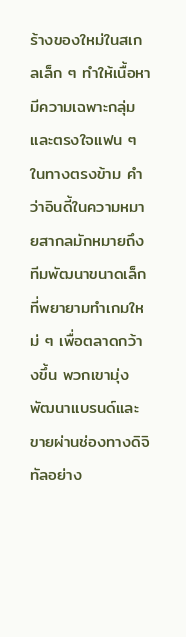ร้างของใหม่ในสเกลเล็ก ๆ ทำให้เนื้อหามีความเฉพาะกลุ่มและตรงใจแฟน ๆ
ในทางตรงข้าม คำว่าอินดี้ในความหมายสากลมักหมายถึงทีมพัฒนาขนาดเล็กที่พยายามทำเกมใหม่ ๆ เพื่อตลาดกว้างขึ้น พวกเขามุ่งพัฒนาแบรนด์และขายผ่านช่องทางดิจิทัลอย่าง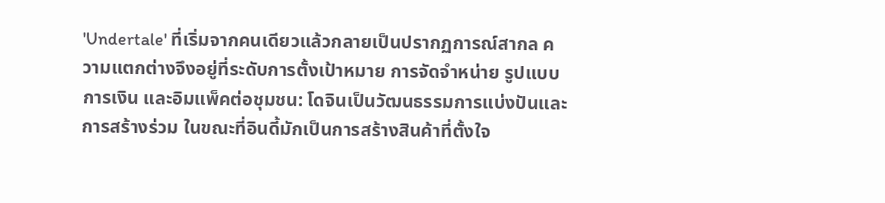'Undertale' ที่เริ่มจากคนเดียวแล้วกลายเป็นปรากฏการณ์สากล ความแตกต่างจึงอยู่ที่ระดับการตั้งเป้าหมาย การจัดจำหน่าย รูปแบบการเงิน และอิมแพ็คต่อชุมชน: โดจินเป็นวัฒนธรรมการแบ่งปันและการสร้างร่วม ในขณะที่อินดี้มักเป็นการสร้างสินค้าที่ตั้งใจ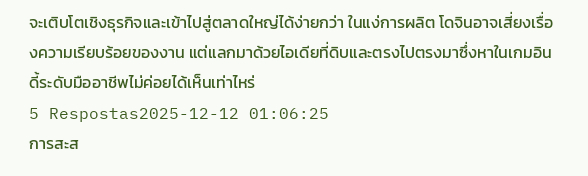จะเติบโตเชิงธุรกิจและเข้าไปสู่ตลาดใหญ่ได้ง่ายกว่า ในแง่การผลิต โดจินอาจเสี่ยงเรื่องความเรียบร้อยของงาน แต่แลกมาด้วยไอเดียที่ดิบและตรงไปตรงมาซึ่งหาในเกมอินดี้ระดับมืออาชีพไม่ค่อยได้เห็นเท่าไหร่
5 Respostas2025-12-12 01:06:25
การสะส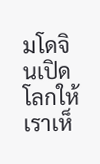มโดจินเปิดโลกให้เราเห็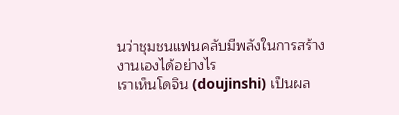นว่าชุมชนแฟนคลับมีพลังในการสร้างงานเองได้อย่างไร
เราเห็นโดจิน (doujinshi) เป็นผล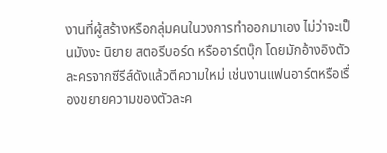งานที่ผู้สร้างหรือกลุ่มคนในวงการทำออกมาเอง ไม่ว่าจะเป็นมังงะ นิยาย สตอรีบอร์ด หรืออาร์ตบุ๊ก โดยมักอ้างอิงตัวละครจากซีรีส์ดังแล้วตีความใหม่ เช่นงานแฟนอาร์ตหรือเรื่องขยายความของตัวละค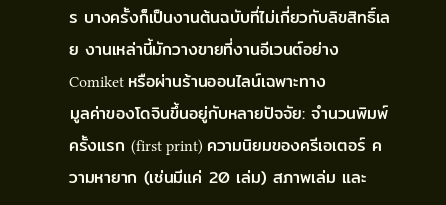ร บางครั้งก็เป็นงานต้นฉบับที่ไม่เกี่ยวกับลิขสิทธิ์เลย งานเหล่านี้มักวางขายที่งานอีเวนต์อย่าง Comiket หรือผ่านร้านออนไลน์เฉพาะทาง
มูลค่าของโดจินขึ้นอยู่กับหลายปัจจัย: จำนวนพิมพ์ครั้งแรก (first print) ความนิยมของครีเอเตอร์ ความหายาก (เช่นมีแค่ 20 เล่ม) สภาพเล่ม และ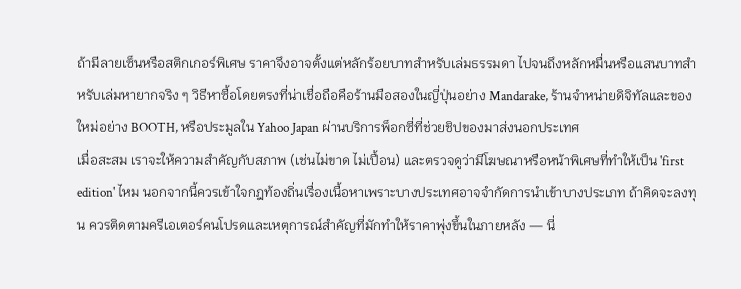ถ้ามีลายเซ็นหรือสติกเกอร์พิเศษ ราคาจึงอาจตั้งแต่หลักร้อยบาทสำหรับเล่มธรรมดา ไปจนถึงหลักหมื่นหรือแสนบาทสำหรับเล่มหายากจริง ๆ วิธีหาซื้อโดยตรงที่น่าเชื่อถือคือร้านมือสองในญี่ปุ่นอย่าง Mandarake, ร้านจำหน่ายดิจิทัลและของใหม่อย่าง BOOTH, หรือประมูลใน Yahoo Japan ผ่านบริการพ็อกซี่ที่ช่วยชิปของมาส่งนอกประเทศ
เมื่อสะสม เราจะให้ความสำคัญกับสภาพ (เช่นไม่ขาด ไม่เปื้อน) และตรวจดูว่ามีโฆษณาหรือหน้าพิเศษที่ทำให้เป็น 'first edition' ไหม นอกจากนี้ควรเข้าใจกฎท้องถิ่นเรื่องเนื้อหาเพราะบางประเทศอาจจำกัดการนำเข้าบางประเภท ถ้าคิดจะลงทุน ควรติดตามครีเอเตอร์คนโปรดและเหตุการณ์สำคัญที่มักทำให้ราคาพุ่งขึ้นในภายหลัง — นี่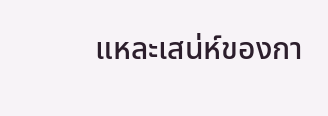แหละเสน่ห์ของกา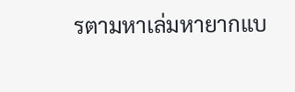รตามหาเล่มหายากแบ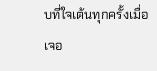บที่ใจเต้นทุกครั้งเมื่อเจอ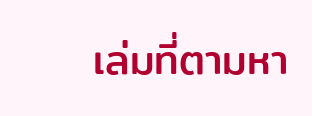เล่มที่ตามหา